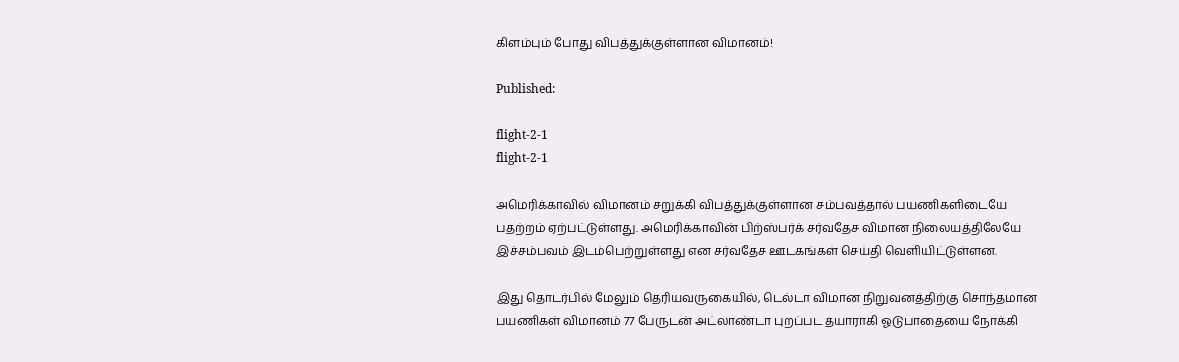கிளம்பும் போது விபத்துக்குள்ளான விமானம்!

Published:

flight-2-1
flight-2-1

அமெரிக்காவில் விமானம் சறுக்கி விபத்துக்குள்ளான சம்பவத்தால் பயணிகளிடையே பதற்றம் ஏற்பட்டுள்ளது. அமெரிக்காவின் பிற்ஸ்பர்க் சர்வதேச விமான நிலையத்திலேயே இச்சம்பவம் இடம்பெற்றுள்ளது என சர்வதேச ஊடகங்கள் செய்தி வெளியிட்டுள்ளன.

இது தொடர்பில் மேலும் தெரியவருகையில், டெல்டா விமான நிறுவனத்திற்கு சொந்தமான பயணிகள் விமானம் 77 பேருடன் அட்லாண்டா புறப்பட தயாராகி ஓடுபாதையை நோக்கி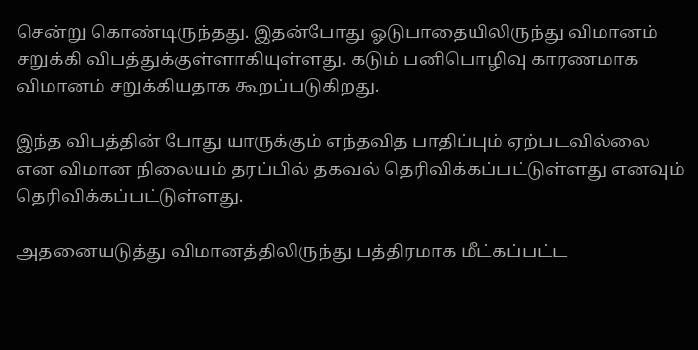சென்று கொண்டிருந்தது. இதன்போது ஓடுபாதையிலிருந்து விமானம் சறுக்கி விபத்துக்குள்ளாகியுள்ளது. கடும் பனிபொழிவு காரணமாக விமானம் சறுக்கியதாக கூறப்படுகிறது.

இந்த விபத்தின் போது யாருக்கும் எந்தவித பாதிப்பும் ஏற்படவில்லை என விமான நிலையம் தரப்பில் தகவல் தெரிவிக்கப்பட்டுள்ளது எனவும் தெரிவிக்கப்பட்டுள்ளது.

அதனையடுத்து விமானத்திலிருந்து பத்திரமாக மீட்கப்பட்ட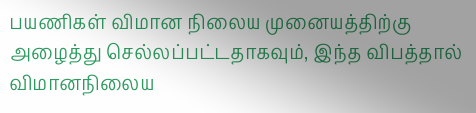பயணிகள் விமான நிலைய முனையத்திற்கு அழைத்து செல்லப்பட்டதாகவும், இந்த விபத்தால் விமானநிலைய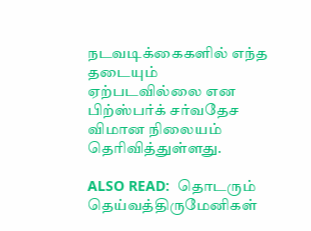நடவடிக்கைகளில் எந்த தடையும் ஏற்படவில்லை என பிற்ஸ்பர்க் சர்வதேச விமான நிலையம் தெரிவித்துள்ளது.

ALSO READ:  தொடரும் தெய்வத்திருமேனிகள்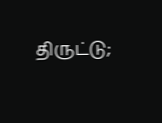திருட்டு;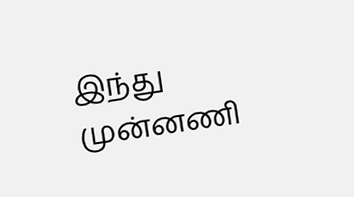இந்து முன்னணி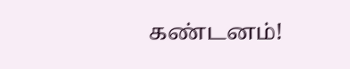கண்டனம்!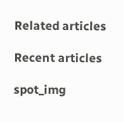Related articles

Recent articles

spot_img